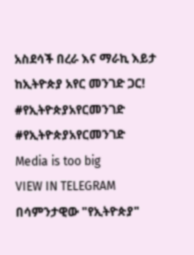አስደሳች በረራ እና ማራኪ እይታ ከኢትዮጵያ አየር መንገድ ጋር!
#የኢትዮጵያአየርመንገድ
#የኢትዮጵያአየርመንገድ
Media is too big
VIEW IN TELEGRAM
በሳምንታዊው "የኢትዮጵያ"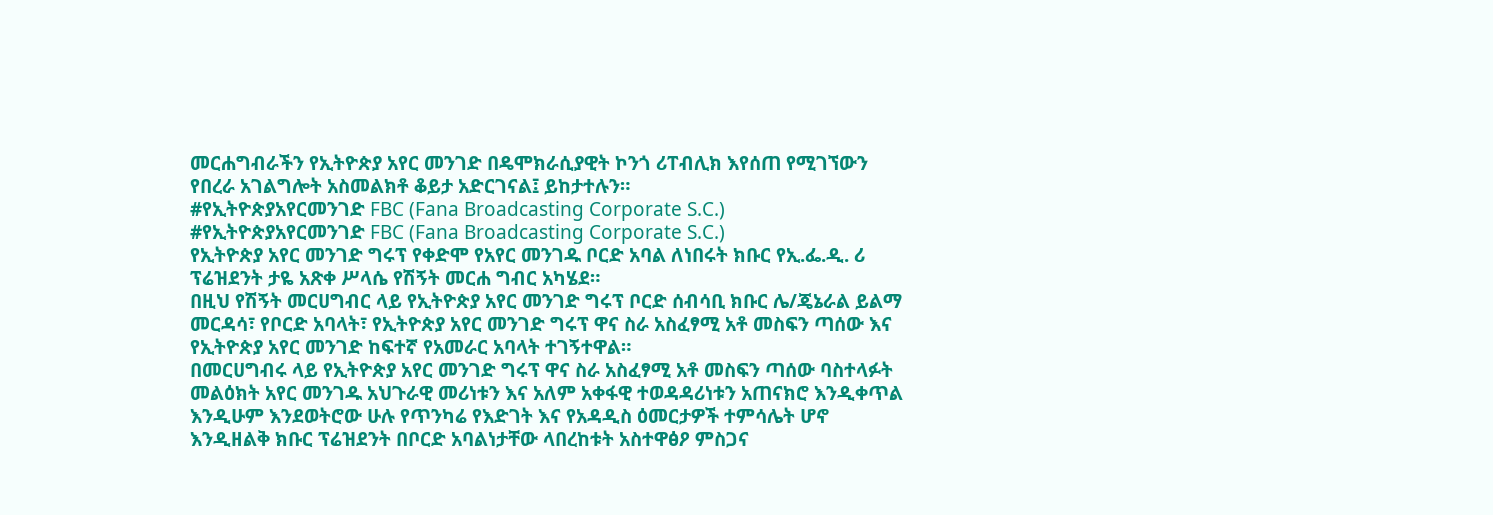መርሐግብራችን የኢትዮጵያ አየር መንገድ በዴሞክራሲያዊት ኮንጎ ሪፐብሊክ እየሰጠ የሚገኘውን የበረራ አገልግሎት አስመልክቶ ቆይታ አድርገናል፤ ይከታተሉን።
#የኢትዮጵያአየርመንገድ FBC (Fana Broadcasting Corporate S.C.)
#የኢትዮጵያአየርመንገድ FBC (Fana Broadcasting Corporate S.C.)
የኢትዮጵያ አየር መንገድ ግሩፕ የቀድሞ የአየር መንገዱ ቦርድ አባል ለነበሩት ክቡር የኢ.ፌ.ዲ. ሪ ፕሬዝደንት ታዬ አጽቀ ሥላሴ የሽኝት መርሐ ግብር አካሄደ።
በዚህ የሽኝት መርሀግብር ላይ የኢትዮጵያ አየር መንገድ ግሩፕ ቦርድ ሰብሳቢ ክቡር ሌ/ጄኔራል ይልማ መርዳሳ፣ የቦርድ አባላት፣ የኢትዮጵያ አየር መንገድ ግሩፕ ዋና ስራ አስፈፃሚ አቶ መስፍን ጣሰው እና የኢትዮጵያ አየር መንገድ ከፍተኛ የአመራር አባላት ተገኝተዋል።
በመርሀግብሩ ላይ የኢትዮጵያ አየር መንገድ ግሩፕ ዋና ስራ አስፈፃሚ አቶ መስፍን ጣሰው ባስተላፉት መልዕክት አየር መንገዱ አህጉራዊ መሪነቱን እና አለም አቀፋዊ ተወዳዳሪነቱን አጠናክሮ እንዲቀጥል እንዲሁም እንደወትሮው ሁሉ የጥንካሬ የእድገት እና የአዳዲስ ዕመርታዎች ተምሳሌት ሆኖ እንዲዘልቅ ክቡር ፕሬዝደንት በቦርድ አባልነታቸው ላበረከቱት አስተዋፅዖ ምስጋና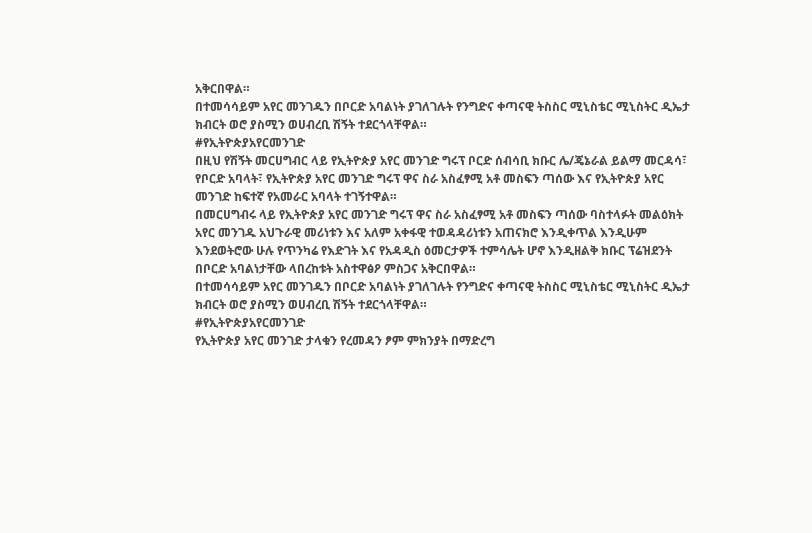አቅርበዋል።
በተመሳሳይም አየር መንገዱን በቦርድ አባልነት ያገለገሉት የንግድና ቀጣናዊ ትስስር ሚኒስቴር ሚኒስትር ዲኤታ ክብርት ወሮ ያስሚን ወሀብረቢ ሽኝት ተደርጎላቸዋል።
#የኢትዮጵያአየርመንገድ
በዚህ የሽኝት መርሀግብር ላይ የኢትዮጵያ አየር መንገድ ግሩፕ ቦርድ ሰብሳቢ ክቡር ሌ/ጄኔራል ይልማ መርዳሳ፣ የቦርድ አባላት፣ የኢትዮጵያ አየር መንገድ ግሩፕ ዋና ስራ አስፈፃሚ አቶ መስፍን ጣሰው እና የኢትዮጵያ አየር መንገድ ከፍተኛ የአመራር አባላት ተገኝተዋል።
በመርሀግብሩ ላይ የኢትዮጵያ አየር መንገድ ግሩፕ ዋና ስራ አስፈፃሚ አቶ መስፍን ጣሰው ባስተላፉት መልዕክት አየር መንገዱ አህጉራዊ መሪነቱን እና አለም አቀፋዊ ተወዳዳሪነቱን አጠናክሮ እንዲቀጥል እንዲሁም እንደወትሮው ሁሉ የጥንካሬ የእድገት እና የአዳዲስ ዕመርታዎች ተምሳሌት ሆኖ እንዲዘልቅ ክቡር ፕሬዝደንት በቦርድ አባልነታቸው ላበረከቱት አስተዋፅዖ ምስጋና አቅርበዋል።
በተመሳሳይም አየር መንገዱን በቦርድ አባልነት ያገለገሉት የንግድና ቀጣናዊ ትስስር ሚኒስቴር ሚኒስትር ዲኤታ ክብርት ወሮ ያስሚን ወሀብረቢ ሽኝት ተደርጎላቸዋል።
#የኢትዮጵያአየርመንገድ
የኢትዮጵያ አየር መንገድ ታላቁን የረመዳን ፆም ምክንያት በማድረግ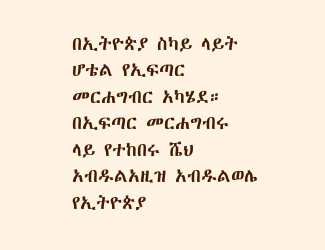በኢትዮጵያ ስካይ ላይት ሆቴል የኢፍጣር መርሐግብር አካሄደ።
በኢፍጣር መርሐግብሩ ላይ የተከበሩ ሼህ አብዱልአዚዝ አብዱልወሌ የኢትዮጵያ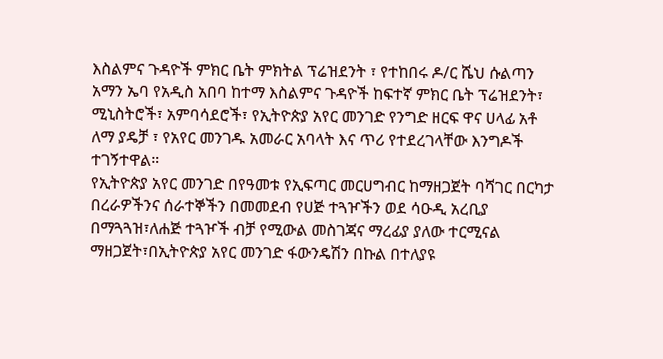እስልምና ጉዳዮች ምክር ቤት ምክትል ፕሬዝደንት ፣ የተከበሩ ዶ/ር ሼህ ሱልጣን አማን ኤባ የአዲስ አበባ ከተማ እስልምና ጉዳዮች ከፍተኛ ምክር ቤት ፕሬዝደንት፣ ሚኒስትሮች፣ አምባሳደሮች፣ የኢትዮጵያ አየር መንገድ የንግድ ዘርፍ ዋና ሀላፊ አቶ ለማ ያዴቻ ፣ የአየር መንገዱ አመራር አባላት እና ጥሪ የተደረገላቸው እንግዶች ተገኝተዋል።
የኢትዮጵያ አየር መንገድ በየዓመቱ የኢፍጣር መርሀግብር ከማዘጋጀት ባሻገር በርካታ በረራዎችንና ሰራተኞችን በመመደብ የሀጅ ተጓዦችን ወደ ሳዑዲ አረቢያ በማጓጓዝ፣ለሐጅ ተጓዦች ብቻ የሚውል መስገጃና ማረፊያ ያለው ተርሚናል ማዘጋጀት፣በኢትዮጵያ አየር መንገድ ፋውንዴሽን በኩል በተለያዩ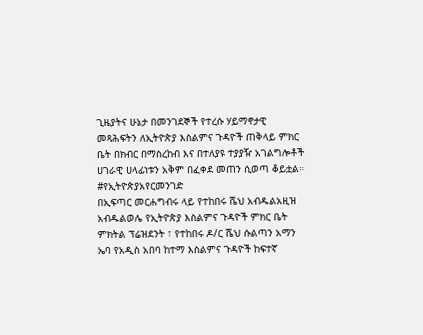ጊዜያትና ሁኔታ በመንገደኞች የተረሱ ሃይማኖታዊ መጻሕፍትን ለኢትዮጵያ እስልምና ጉዳዮች ጠቅላይ ምክር ቤት በክብር በማስረከብ እና በተለያዩ ተያያዥ አገልግሎቶች ሀገራዊ ሀላፊነቱን አቅም በፈቀደ መጠን ሲወጣ ቆይቷል።
#የኢትዮጵያአየርመንገድ
በኢፍጣር መርሐግብሩ ላይ የተከበሩ ሼህ አብዱልአዚዝ አብዱልወሌ የኢትዮጵያ እስልምና ጉዳዮች ምክር ቤት ምክትል ፕሬዝደንት ፣ የተከበሩ ዶ/ር ሼህ ሱልጣን አማን ኤባ የአዲስ አበባ ከተማ እስልምና ጉዳዮች ከፍተኛ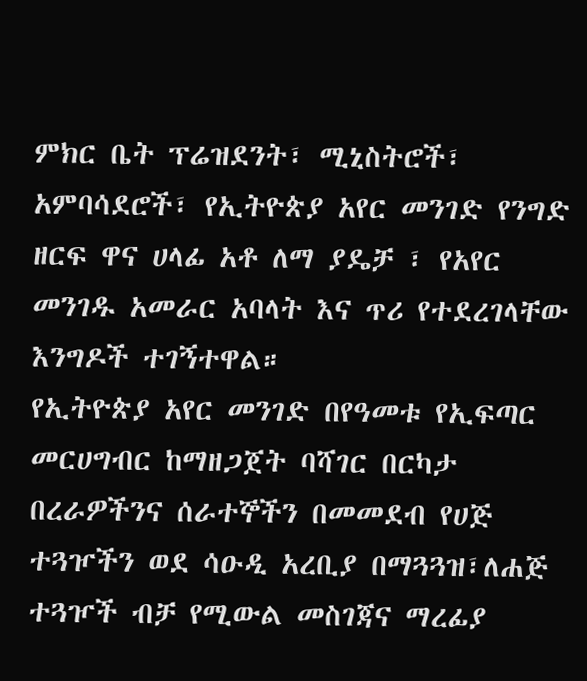ምክር ቤት ፕሬዝደንት፣ ሚኒስትሮች፣ አምባሳደሮች፣ የኢትዮጵያ አየር መንገድ የንግድ ዘርፍ ዋና ሀላፊ አቶ ለማ ያዴቻ ፣ የአየር መንገዱ አመራር አባላት እና ጥሪ የተደረገላቸው እንግዶች ተገኝተዋል።
የኢትዮጵያ አየር መንገድ በየዓመቱ የኢፍጣር መርሀግብር ከማዘጋጀት ባሻገር በርካታ በረራዎችንና ሰራተኞችን በመመደብ የሀጅ ተጓዦችን ወደ ሳዑዲ አረቢያ በማጓጓዝ፣ለሐጅ ተጓዦች ብቻ የሚውል መስገጃና ማረፊያ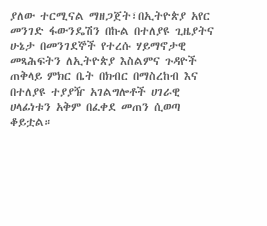ያለው ተርሚናል ማዘጋጀት፣በኢትዮጵያ አየር መንገድ ፋውንዴሽን በኩል በተለያዩ ጊዜያትና ሁኔታ በመንገደኞች የተረሱ ሃይማኖታዊ መጻሕፍትን ለኢትዮጵያ እስልምና ጉዳዮች ጠቅላይ ምክር ቤት በክብር በማስረከብ እና በተለያዩ ተያያዥ አገልግሎቶች ሀገራዊ ሀላፊነቱን አቅም በፈቀደ መጠን ሲወጣ ቆይቷል።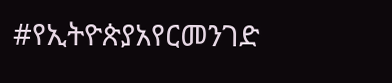#የኢትዮጵያአየርመንገድ